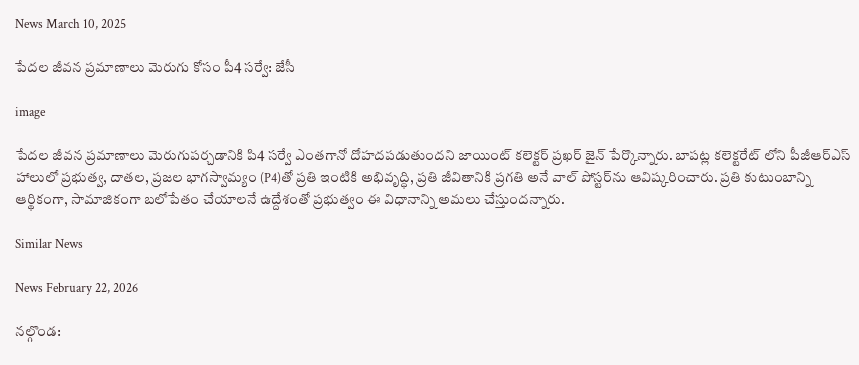News March 10, 2025

పేదల జీవన ప్రమాణాలు మెరుగు కోసం పీ4 సర్వే: జేసీ

image

పేదల జీవన ప్రమాణాలు మెరుగుపర్చడానికి పి4 సర్వే ఎంతగానో దోహదపడుతుందని జాయింట్ కలెక్టర్ ప్రఖర్ జైన్ పేర్కొన్నారు. బాపట్ల కలెక్టరేట్ లోని పీజీఆర్ఎస్ హాలులో ప్రభుత్వ, దాతల, ప్రజల భాగస్వామ్యం (P4)తో ప్రతి ఇంటికి అభివృద్ధి, ప్రతి జీవితానికి ప్రగతి అనే వాల్ పోస్టర్‌ను ఆవిష్కరించారు. ప్రతి కుటుంబాన్ని ఆర్థికంగా, సామాజికంగా బలోపేతం చేయాలనే ఉద్దేశంతో ప్రభుత్వం ఈ విధానాన్ని అమలు చేస్తుందన్నారు.

Similar News

News February 22, 2026

నల్గొండ: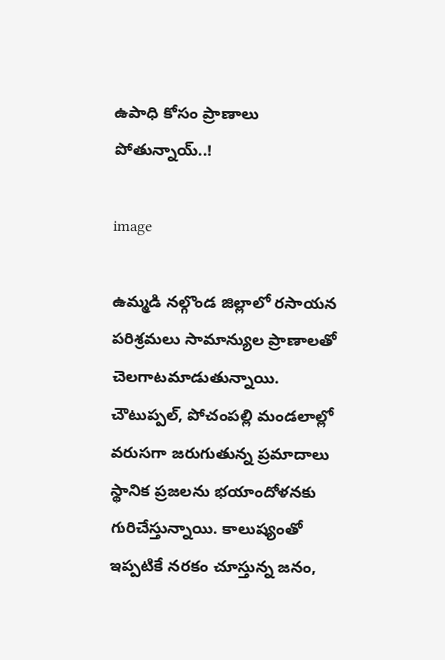ఉపాధి కోసం ప్రాణాలు పోతున్నాయ్..!

image

ఉమ్మడి నల్గొండ జిల్లాలో రసాయన పరిశ్రమలు సామాన్యుల ప్రాణాలతో చెలగాటమాడుతున్నాయి. చౌటుప్పల్, పోచంపల్లి మండలాల్లో వరుసగా జరుగుతున్న ప్రమాదాలు స్థానిక ప్రజలను భయాందోళనకు గురిచేస్తున్నాయి. కాలుష్యంతో ఇప్పటికే నరకం చూస్తున్న జనం,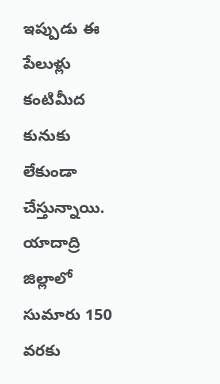ఇప్పుడు ఈ పేలుళ్లు కంటిమీద కునుకు లేకుండా చేస్తున్నాయి. యాదాద్రి జిల్లాలో సుమారు 150 వరకు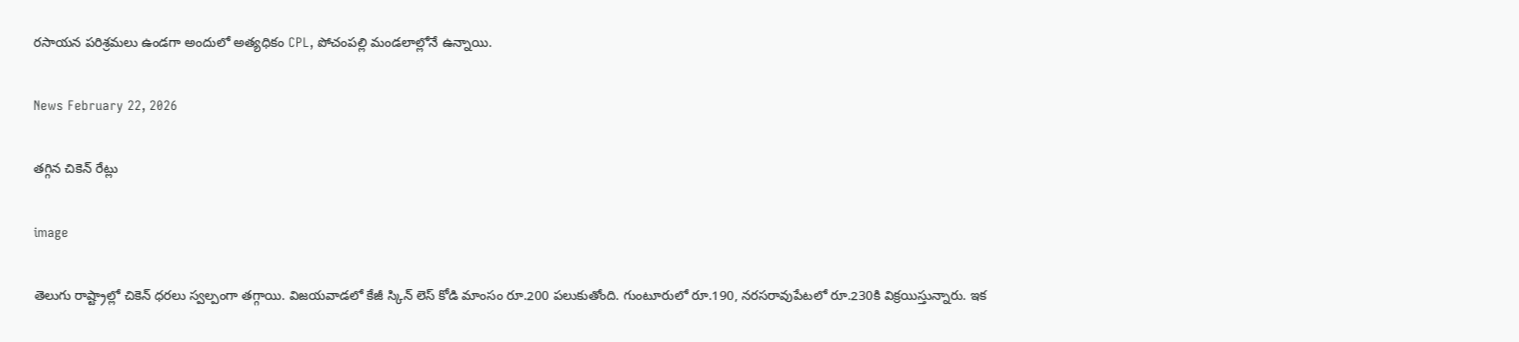రసాయన పరిశ్రమలు ఉండగా అందులో అత్యధికం CPL, పోచంపల్లి మండలాల్లోనే ఉన్నాయి.

News February 22, 2026

తగ్గిన చికెన్ రేట్లు

image

తెలుగు రాష్ట్రాల్లో చికెన్ ధరలు స్వల్పంగా తగ్గాయి. విజయవాడలో కేజీ స్కిన్ లెస్ కోడి మాంసం రూ.200 పలుకుతోంది. గుంటూరులో రూ.190, నరసరావుపేటలో రూ.230కి విక్రయిస్తున్నారు. ఇక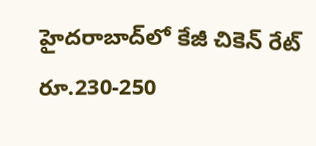హైదరాబాద్‌లో కేజీ చికెన్ రేట్ రూ.230-250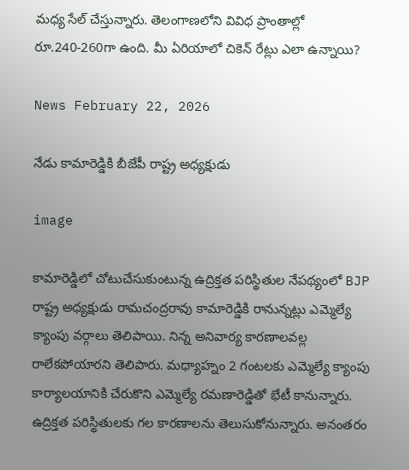మధ్య సేల్ చేస్తున్నారు. తెలంగాణలోని వివిధ ప్రాంతాల్లో రూ.240-260గా ఉంది. మీ ఏరియాలో చికెన్ రేట్లు ఎలా ఉన్నాయి?

News February 22, 2026

నేడు కామారెడ్డికి బీజేపీ రాష్ట్ర అధ్యక్షుడు

image

కామారెడ్డిలో చోటుచేసుకుంటున్న ఉద్రిక్తత పరిస్థితుల నేపథ్యంలో BJP రాష్ట్ర అధ్యక్షుడు రామచంద్రరావు కామారెడ్డికి రానున్నట్లు ఎమ్మెల్యే క్యాంపు వర్గాలు తెలిపాయి. నిన్న అనివార్య కారణాలవల్ల రాలేకపోయారని తెలిపారు. మధ్యాహ్నం 2 గంటలకు ఎమ్మెల్యే క్యాంపు కార్యాలయానికి చేరుకొని ఎమ్మెల్యే రమణారెడ్డితో భేటీ కానున్నారు. ఉద్రిక్తత పరిస్థితులకు గల కారణాలను తెలుసుకోనున్నారు. అనంతరం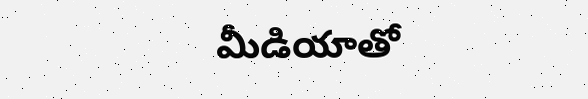మీడియాతో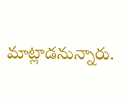మాట్లాడనున్నారు.